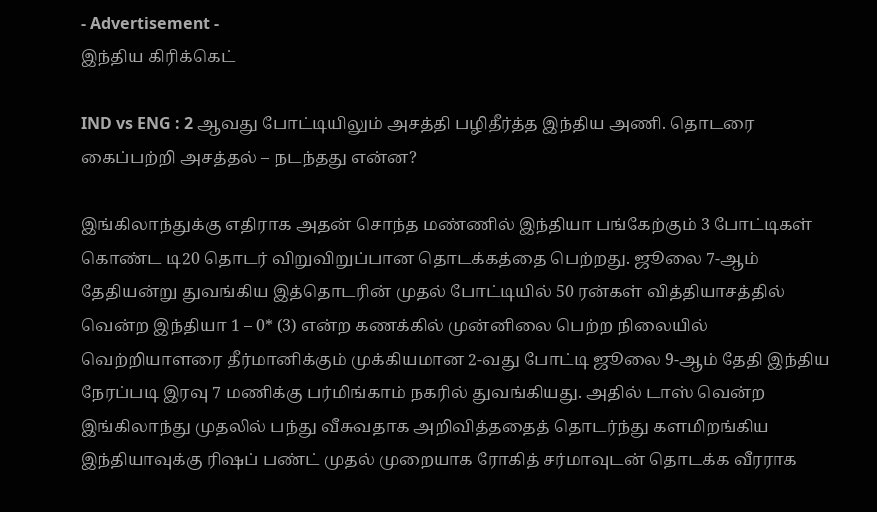- Advertisement -
இந்திய கிரிக்கெட்

IND vs ENG : 2 ஆவது போட்டியிலும் அசத்தி பழிதீர்த்த இந்திய அணி. தொடரை கைப்பற்றி அசத்தல் – நடந்தது என்ன?

இங்கிலாந்துக்கு எதிராக அதன் சொந்த மண்ணில் இந்தியா பங்கேற்கும் 3 போட்டிகள் கொண்ட டி20 தொடர் விறுவிறுப்பான தொடக்கத்தை பெற்றது. ஜூலை 7-ஆம் தேதியன்று துவங்கிய இத்தொடரின் முதல் போட்டியில் 50 ரன்கள் வித்தியாசத்தில் வென்ற இந்தியா 1 – 0* (3) என்ற கணக்கில் முன்னிலை பெற்ற நிலையில் வெற்றியாளரை தீர்மானிக்கும் முக்கியமான 2-வது போட்டி ஜூலை 9-ஆம் தேதி இந்திய நேரப்படி இரவு 7 மணிக்கு பர்மிங்காம் நகரில் துவங்கியது. அதில் டாஸ் வென்ற இங்கிலாந்து முதலில் பந்து வீசுவதாக அறிவித்ததைத் தொடர்ந்து களமிறங்கிய இந்தியாவுக்கு ரிஷப் பண்ட் முதல் முறையாக ரோகித் சர்மாவுடன் தொடக்க வீரராக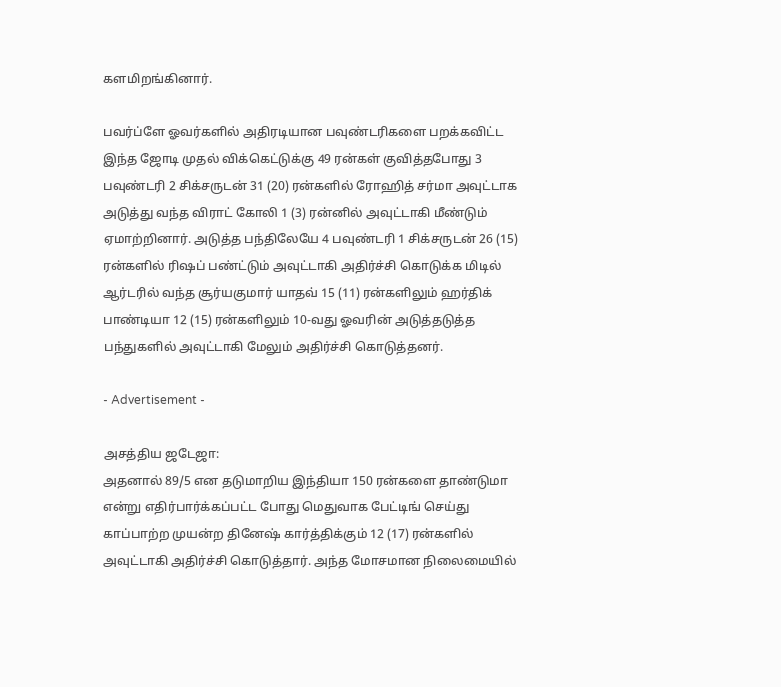களமிறங்கினார்.

பவர்ப்ளே ஓவர்களில் அதிரடியான பவுண்டரிகளை பறக்கவிட்ட இந்த ஜோடி முதல் விக்கெட்டுக்கு 49 ரன்கள் குவித்தபோது 3 பவுண்டரி 2 சிக்சருடன் 31 (20) ரன்களில் ரோஹித் சர்மா அவுட்டாக அடுத்து வந்த விராட் கோலி 1 (3) ரன்னில் அவுட்டாகி மீண்டும் ஏமாற்றினார். அடுத்த பந்திலேயே 4 பவுண்டரி 1 சிக்சருடன் 26 (15) ரன்களில் ரிஷப் பண்ட்டும் அவுட்டாகி அதிர்ச்சி கொடுக்க மிடில் ஆர்டரில் வந்த சூர்யகுமார் யாதவ் 15 (11) ரன்களிலும் ஹர்திக் பாண்டியா 12 (15) ரன்களிலும் 10-வது ஓவரின் அடுத்தடுத்த பந்துகளில் அவுட்டாகி மேலும் அதிர்ச்சி கொடுத்தனர்.

- Advertisement -

அசத்திய ஜடேஜா:
அதனால் 89/5 என தடுமாறிய இந்தியா 150 ரன்களை தாண்டுமா என்று எதிர்பார்க்கப்பட்ட போது மெதுவாக பேட்டிங் செய்து காப்பாற்ற முயன்ற தினேஷ் கார்த்திக்கும் 12 (17) ரன்களில் அவுட்டாகி அதிர்ச்சி கொடுத்தார். அந்த மோசமான நிலைமையில்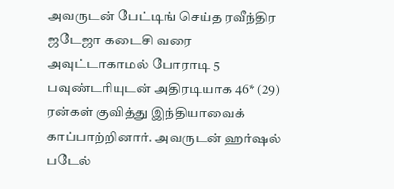அவருடன் பேட்டிங் செய்த ரவீந்திர ஜடேஜா கடைசி வரை அவுட்டாகாமல் போராடி 5 பவுண்டரியுடன் அதிரடியாக 46* (29) ரன்கள் குவித்து இந்தியாவைக் காப்பாற்றினார். அவருடன் ஹர்ஷல் படேல்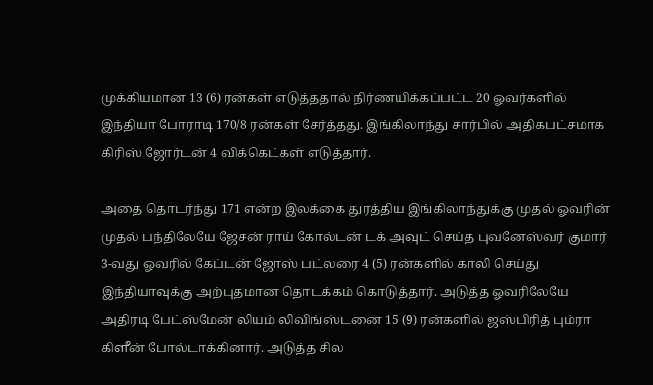முக்கியமான 13 (6) ரன்கள் எடுத்ததால் நிர்ணயிக்கப்பட்ட 20 ஓவர்களில் இந்தியா போராடி 170/8 ரன்கள் சேர்த்தது. இங்கிலாந்து சார்பில் அதிகபட்சமாக கிரிஸ் ஜோர்டன் 4 விக்கெட்கள் எடுத்தார்.

அதை தொடர்ந்து 171 என்ற இலக்கை துரத்திய இங்கிலாந்துக்கு முதல் ஓவரின் முதல் பந்திலேயே ஜேசன் ராய் கோல்டன் டக் அவுட் செய்த புவனேஸ்வர் குமார் 3-வது ஓவரில் கேப்டன் ஜோஸ் பட்லரை 4 (5) ரன்களில் காலி செய்து இந்தியாவுக்கு அற்புதமான தொடக்கம் கொடுத்தார். அடுத்த ஓவரிலேயே அதிரடி பேட்ஸ்மேன் லியம் லிவிங்ஸ்டனை 15 (9) ரன்களில் ஜஸ்பிரித் பும்ரா கிளீன் போல்டாக்கினார். அடுத்த சில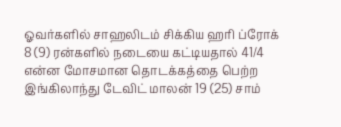ஓவர்களில் சாஹலிடம் சிக்கிய ஹரி ப்ரோக் 8 (9) ரன்களில் நடையை கட்டியதால் 41/4 என்ன மோசமான தொடக்கத்தை பெற்ற இங்கிலாந்து டேவிட் மாலன் 19 (25) சாம்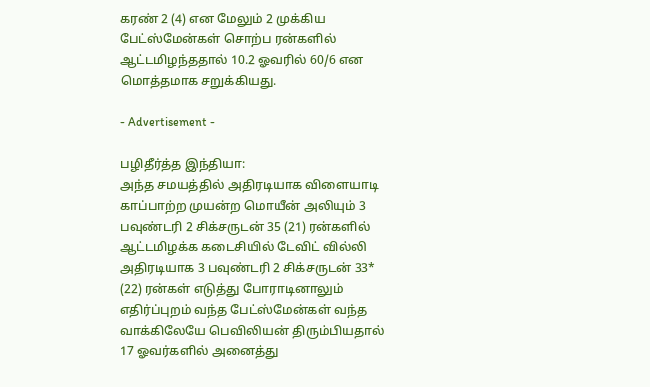கரண் 2 (4) என மேலும் 2 முக்கிய பேட்ஸ்மேன்கள் சொற்ப ரன்களில் ஆட்டமிழந்ததால் 10.2 ஓவரில் 60/6 என மொத்தமாக சறுக்கியது.

- Advertisement -

பழிதீர்த்த இந்தியா:
அந்த சமயத்தில் அதிரடியாக விளையாடி காப்பாற்ற முயன்ற மொயீன் அலியும் 3 பவுண்டரி 2 சிக்சருடன் 35 (21) ரன்களில் ஆட்டமிழக்க கடைசியில் டேவிட் வில்லி அதிரடியாக 3 பவுண்டரி 2 சிக்சருடன் 33* (22) ரன்கள் எடுத்து போராடினாலும் எதிர்ப்புறம் வந்த பேட்ஸ்மேன்கள் வந்த வாக்கிலேயே பெவிலியன் திரும்பியதால் 17 ஓவர்களில் அனைத்து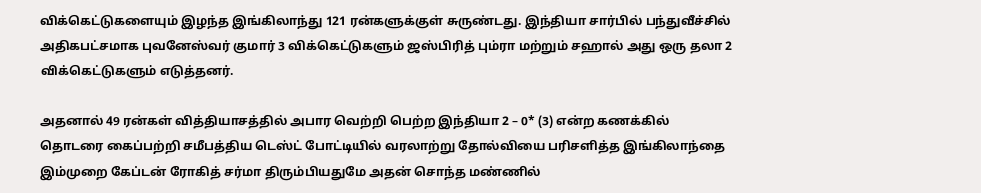விக்கெட்டுகளையும் இழந்த இங்கிலாந்து 121 ரன்களுக்குள் சுருண்டது. இந்தியா சார்பில் பந்துவீச்சில் அதிகபட்சமாக புவனேஸ்வர் குமார் 3 விக்கெட்டுகளும் ஜஸ்பிரித் பும்ரா மற்றும் சஹால் அது ஒரு தலா 2 விக்கெட்டுகளும் எடுத்தனர்.

அதனால் 49 ரன்கள் வித்தியாசத்தில் அபார வெற்றி பெற்ற இந்தியா 2 – 0* (3) என்ற கணக்கில் தொடரை கைப்பற்றி சமீபத்திய டெஸ்ட் போட்டியில் வரலாற்று தோல்வியை பரிசளித்த இங்கிலாந்தை இம்முறை கேப்டன் ரோகித் சர்மா திரும்பியதுமே அதன் சொந்த மண்ணில்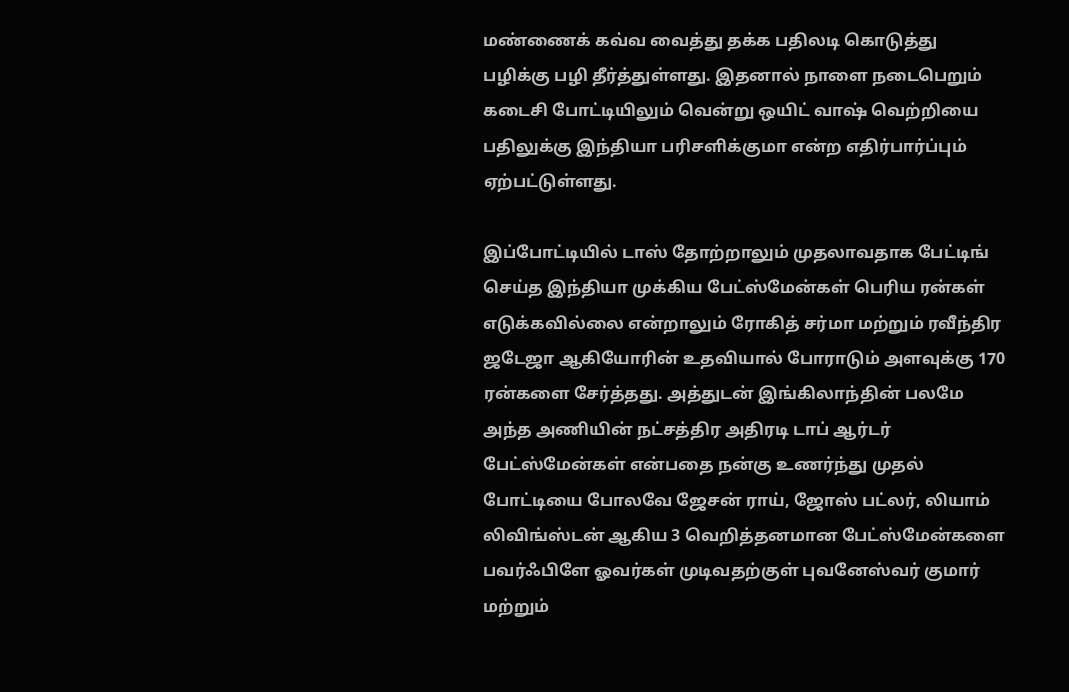மண்ணைக் கவ்வ வைத்து தக்க பதிலடி கொடுத்து பழிக்கு பழி தீர்த்துள்ளது. இதனால் நாளை நடைபெறும் கடைசி போட்டியிலும் வென்று ஒயிட் வாஷ் வெற்றியை பதிலுக்கு இந்தியா பரிசளிக்குமா என்ற எதிர்பார்ப்பும் ஏற்பட்டுள்ளது.

இப்போட்டியில் டாஸ் தோற்றாலும் முதலாவதாக பேட்டிங் செய்த இந்தியா முக்கிய பேட்ஸ்மேன்கள் பெரிய ரன்கள் எடுக்கவில்லை என்றாலும் ரோகித் சர்மா மற்றும் ரவீந்திர ஜடேஜா ஆகியோரின் உதவியால் போராடும் அளவுக்கு 170 ரன்களை சேர்த்தது. அத்துடன் இங்கிலாந்தின் பலமே அந்த அணியின் நட்சத்திர அதிரடி டாப் ஆர்டர் பேட்ஸ்மேன்கள் என்பதை நன்கு உணர்ந்து முதல் போட்டியை போலவே ஜேசன் ராய், ஜோஸ் பட்லர், லியாம் லிவிங்ஸ்டன் ஆகிய 3 வெறித்தனமான பேட்ஸ்மேன்களை பவர்ஃபிளே ஓவர்கள் முடிவதற்குள் புவனேஸ்வர் குமார் மற்றும்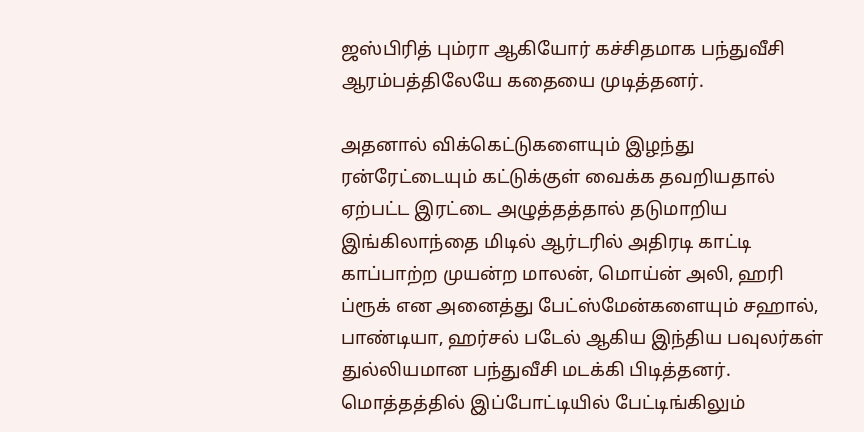ஜஸ்பிரித் பும்ரா ஆகியோர் கச்சிதமாக பந்துவீசி ஆரம்பத்திலேயே கதையை முடித்தனர்.

அதனால் விக்கெட்டுகளையும் இழந்து ரன்ரேட்டையும் கட்டுக்குள் வைக்க தவறியதால் ஏற்பட்ட இரட்டை அழுத்தத்தால் தடுமாறிய இங்கிலாந்தை மிடில் ஆர்டரில் அதிரடி காட்டி காப்பாற்ற முயன்ற மாலன், மொய்ன் அலி, ஹரி ப்ரூக் என அனைத்து பேட்ஸ்மேன்களையும் சஹால், பாண்டியா, ஹர்சல் படேல் ஆகிய இந்திய பவுலர்கள் துல்லியமான பந்துவீசி மடக்கி பிடித்தனர். மொத்தத்தில் இப்போட்டியில் பேட்டிங்கிலும்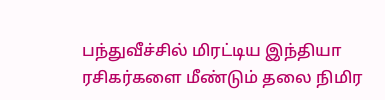பந்துவீச்சில் மிரட்டிய இந்தியா ரசிகர்களை மீண்டும் தலை நிமிர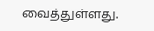வைத்துள்ளது.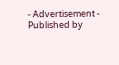- Advertisement -
Published by